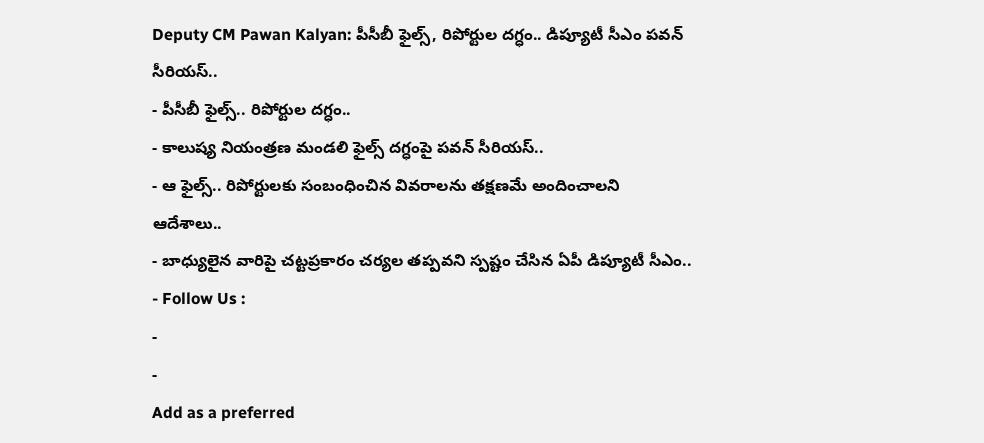Deputy CM Pawan Kalyan: పీసీబీ ఫైల్స్, రిపోర్టుల దగ్ధం.. డిప్యూటీ సీఎం పవన్ సీరియస్..
- పీసీబీ ఫైల్స్.. రిపోర్టుల దగ్ధం..
- కాలుష్య నియంత్రణ మండలి ఫైల్స్ దగ్ధంపై పవన్ సీరియస్..
- ఆ ఫైల్స్.. రిపోర్టులకు సంబంధించిన వివరాలను తక్షణమే అందించాలని ఆదేశాలు..
- బాధ్యులైన వారిపై చట్టప్రకారం చర్యల తప్పవని స్పష్టం చేసిన ఏపీ డిప్యూటీ సీఎం..
- Follow Us :
-
-
Add as a preferred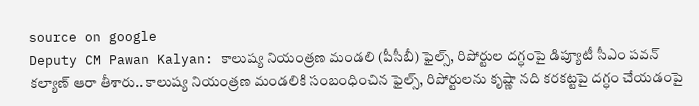source on google
Deputy CM Pawan Kalyan: కాలుష్య నియంత్రణ మండలి (పీసీబీ) ఫైల్స్, రిపోర్టుల దగ్ధంపై డిప్యూటీ సీఎం పవన్ కల్యాణ్ ఆరా తీశారు.. కాలుష్య నియంత్రణ మండలికి సంబంధించిన ఫైల్స్, రిపోర్టులను కృష్ణా నది కరకట్టపై దగ్ధం చేయడంపై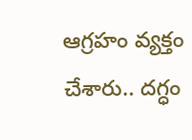ఆగ్రహం వ్యక్తం చేశారు.. దగ్ధం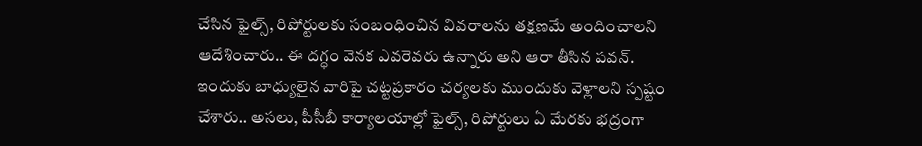చేసిన ఫైల్స్, రిపోర్టులకు సంబంధించిన వివరాలను తక్షణమే అందించాలని ఆదేశించారు.. ఈ దగ్ధం వెనక ఎవరెవరు ఉన్నారు అని ఆరా తీసిన పవన్. ఇందుకు బాధ్యులైన వారిపై చట్టప్రకారం చర్యలకు ముందుకు వెళ్లాలని స్పష్టం చేశారు.. అసలు, పీసీబీ కార్యాలయాల్లో ఫైల్స్, రిపోర్టులు ఏ మేరకు భద్రంగా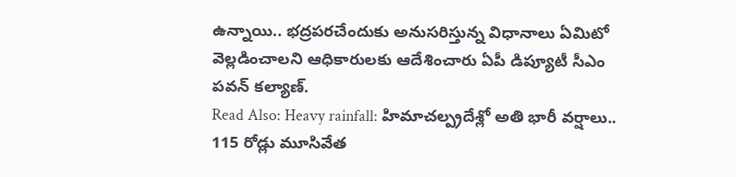ఉన్నాయి.. భద్రపరచేందుకు అనుసరిస్తున్న విధానాలు ఏమిటో వెల్లడించాలని ఆధికారులకు ఆదేశించారు ఏపీ డిప్యూటీ సీఎం పవన్ కల్యాణ్.
Read Also: Heavy rainfall: హిమాచల్ప్రదేశ్లో అతి భారీ వర్షాలు.. 115 రోడ్లు మూసివేత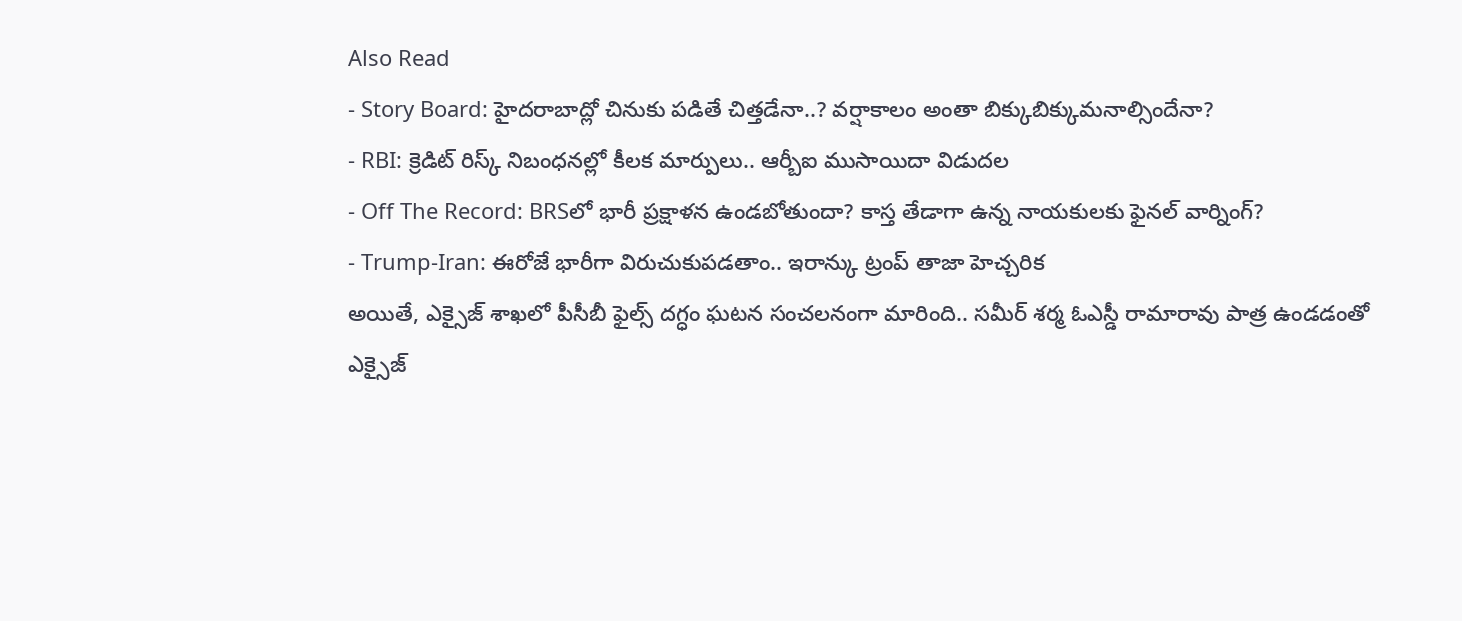Also Read
- Story Board: హైదరాబాద్లో చినుకు పడితే చిత్తడేనా..? వర్షాకాలం అంతా బిక్కుబిక్కుమనాల్సిందేనా?
- RBI: క్రెడిట్ రిస్క్ నిబంధనల్లో కీలక మార్పులు.. ఆర్బీఐ ముసాయిదా విడుదల
- Off The Record: BRSలో భారీ ప్రక్షాళన ఉండబోతుందా? కాస్త తేడాగా ఉన్న నాయకులకు ఫైనల్ వార్నింగ్?
- Trump-Iran: ఈరోజే భారీగా విరుచుకుపడతాం.. ఇరాన్కు ట్రంప్ తాజా హెచ్చరిక
అయితే, ఎక్సైజ్ శాఖలో పీసీబీ ఫైల్స్ దగ్ధం ఘటన సంచలనంగా మారింది.. సమీర్ శర్మ ఓఎస్డీ రామారావు పాత్ర ఉండడంతో ఎక్సైజ్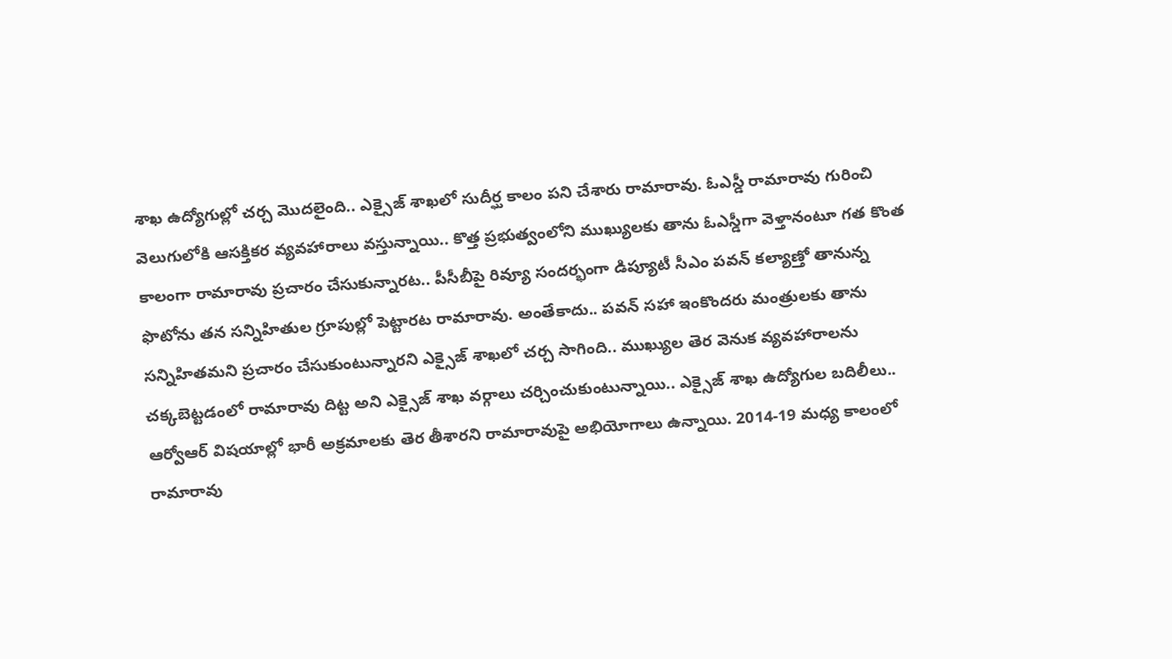శాఖ ఉద్యోగుల్లో చర్చ మొదలైంది.. ఎక్సైజ్ శాఖలో సుదీర్ఘ కాలం పని చేశారు రామారావు. ఓఎస్డీ రామారావు గురించి వెలుగులోకి ఆసక్తికర వ్యవహారాలు వస్తున్నాయి.. కొత్త ప్రభుత్వంలోని ముఖ్యులకు తాను ఓఎస్డీగా వెళ్తానంటూ గత కొంత కాలంగా రామారావు ప్రచారం చేసుకున్నారట.. పీసీబీపై రివ్యూ సందర్భంగా డిప్యూటీ సీఎం పవన్ కల్యాణ్తో తానున్న ఫొటోను తన సన్నిహితుల గ్రూపుల్లో పెట్టారట రామారావు. అంతేకాదు.. పవన్ సహా ఇంకొందరు మంత్రులకు తాను సన్నిహితమని ప్రచారం చేసుకుంటున్నారని ఎక్సైజ్ శాఖలో చర్చ సాగింది.. ముఖ్యుల తెర వెనుక వ్యవహారాలను చక్కబెట్టడంలో రామారావు దిట్ట అని ఎక్సైజ్ శాఖ వర్గాలు చర్చించుకుంటున్నాయి.. ఎక్సైజ్ శాఖ ఉద్యోగుల బదిలీలు.. ఆర్వోఆర్ విషయాల్లో భారీ అక్రమాలకు తెర తీశారని రామారావుపై అభియోగాలు ఉన్నాయి. 2014-19 మధ్య కాలంలో రామారావు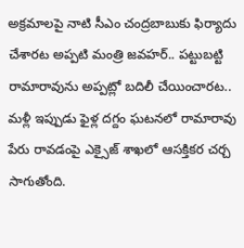అక్రమాలపై నాటి సీఎం చంద్రబాబుకు ఫిర్యాదు చేశారట అప్పటి మంత్రి జవహర్.. పట్టుబట్టి రామారావును అప్పట్లో బదిలీ చేయించారట.. మళ్లీ ఇప్పుడు ఫైళ్ల దగ్దం ఘటనలో రామారావు పేరు రావడంపై ఎక్సైజ్ శాఖలో ఆసక్తికర చర్చ సాగుతోంది.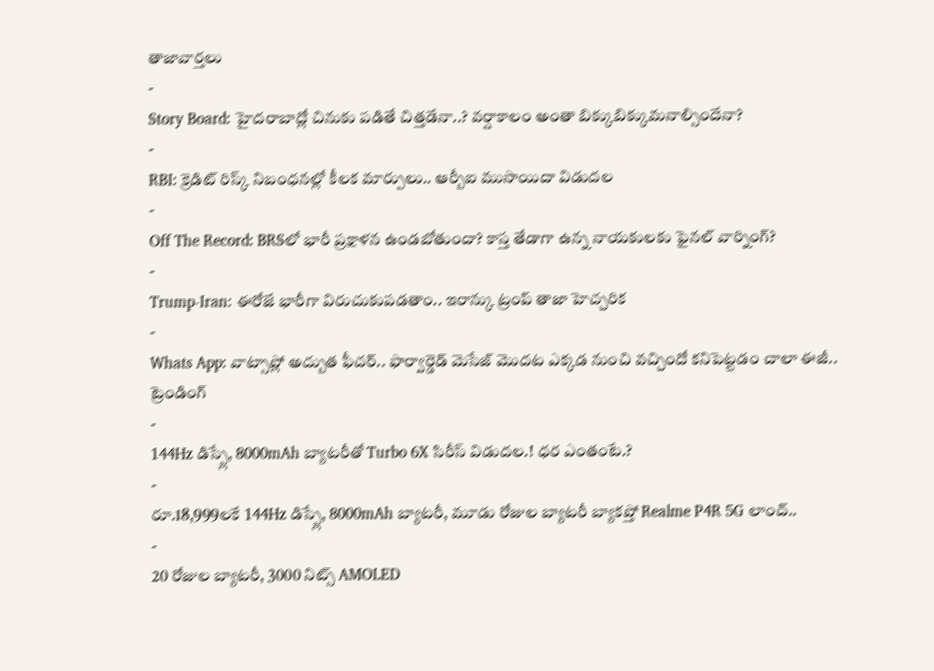తాజావార్తలు
-
Story Board: హైదరాబాద్లో చినుకు పడితే చిత్తడేనా..? వర్షాకాలం అంతా బిక్కుబిక్కుమనాల్సిందేనా?
-
RBI: క్రెడిట్ రిస్క్ నిబంధనల్లో కీలక మార్పులు.. ఆర్బీఐ ముసాయిదా విడుదల
-
Off The Record: BRSలో భారీ ప్రక్షాళన ఉండబోతుందా? కాస్త తేడాగా ఉన్న నాయకులకు ఫైనల్ వార్నింగ్?
-
Trump-Iran: ఈరోజే భారీగా విరుచుకుపడతాం.. ఇరాన్కు ట్రంప్ తాజా హెచ్చరిక
-
Whats App: వాట్సాప్లో అద్బుత ఫీచర్.. ఫార్వార్డెడ్ మెసేజ్ మొదట ఎక్కడ నుంచి వచ్చిందో కనిపెట్టడం చాలా ఈజీ..
ట్రెండింగ్
-
144Hz డిస్ప్లే, 8000mAh బ్యాటరీతో Turbo 6X సిరీస్ విడుదల.! ధర ఎంతంటే.?
-
రూ.18,999లకే 144Hz డిస్ప్లే, 8000mAh బ్యాటరీ, మూడు రోజుల బ్యాటరీ బ్యాకప్తో Realme P4R 5G లాంచ్..
-
20 రోజుల బ్యాటరీ, 3000 నిట్స్ AMOLED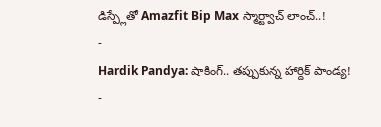డిస్ప్లేతో Amazfit Bip Max స్మార్ట్వాచ్ లాంచ్..!
-
Hardik Pandya: షాకింగ్.. తప్పుకున్న హార్దిక్ పాండ్య!
-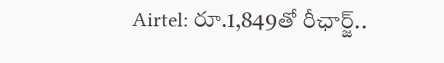Airtel: రూ.1,849తో రీఛార్జ్..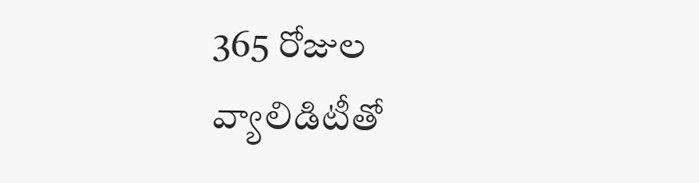365 రోజుల వ్యాలిడిటీతో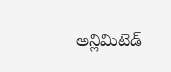అన్లిమిటెడ్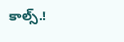కాల్స్.!